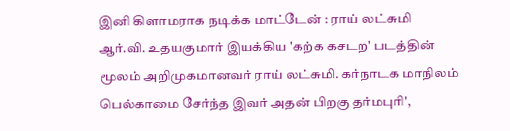இனி கிளாமராக நடிக்க மாட்டேன் : ராய் லட்சுமி
ஆர்.வி. உதயகுமார் இயக்கிய 'கற்க கசடற' படத்தின் மூலம் அறிமுகமானவர் ராய் லட்சுமி. கர்நாடக மாநிலம் பெல்காமை சேர்ந்த இவர் அதன் பிறகு தர்மபுரி',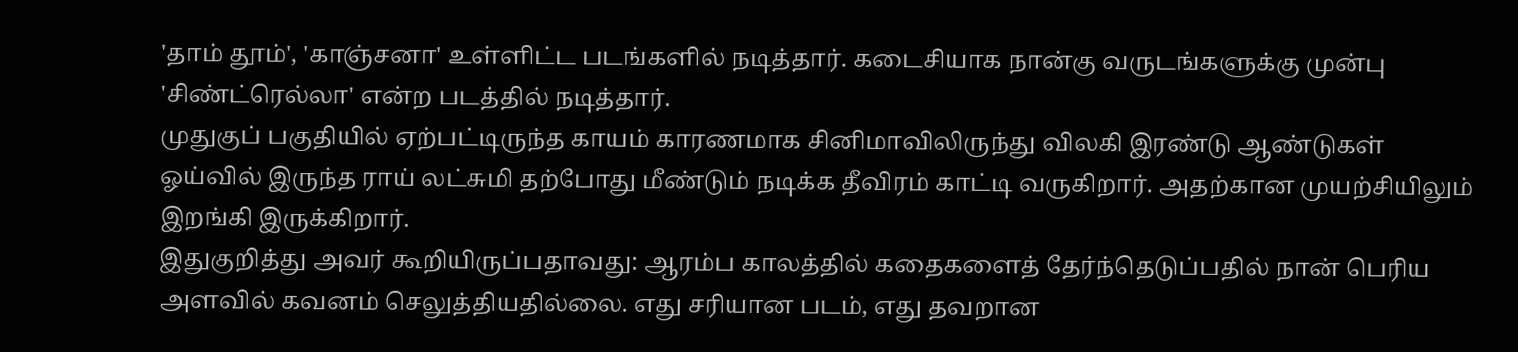'தாம் தூம்', 'காஞ்சனா' உள்ளிட்ட படங்களில் நடித்தார். கடைசியாக நான்கு வருடங்களுக்கு முன்பு 'சிண்ட்ரெல்லா' என்ற படத்தில் நடித்தார்.
முதுகுப் பகுதியில் ஏற்பட்டிருந்த காயம் காரணமாக சினிமாவிலிருந்து விலகி இரண்டு ஆண்டுகள் ஓய்வில் இருந்த ராய் லட்சுமி தற்போது மீண்டும் நடிக்க தீவிரம் காட்டி வருகிறார். அதற்கான முயற்சியிலும் இறங்கி இருக்கிறார்.
இதுகுறித்து அவர் கூறியிருப்பதாவது: ஆரம்ப காலத்தில் கதைகளைத் தேர்ந்தெடுப்பதில் நான் பெரிய அளவில் கவனம் செலுத்தியதில்லை. எது சரியான படம், எது தவறான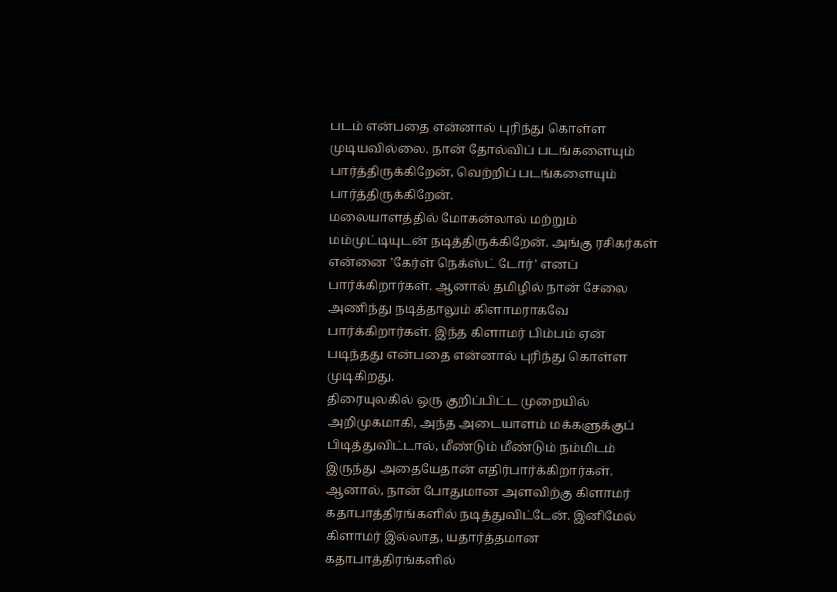படம் என்பதை என்னால் புரிந்து கொள்ள முடியவில்லை. நான் தோல்விப் படங்களையும் பார்த்திருக்கிறேன், வெற்றிப் படங்களையும் பார்த்திருக்கிறேன்.
மலையாளத்தில் மோகன்லால் மற்றும் மம்முட்டியுடன் நடித்திருக்கிறேன். அங்கு ரசிகர்கள் என்னை 'கேர்ள் நெக்ஸ்ட் டோர்' எனப் பார்க்கிறார்கள். ஆனால் தமிழில் நான் சேலை அணிந்து நடித்தாலும் கிளாமராகவே பார்க்கிறார்கள். இந்த கிளாமர் பிம்பம் ஏன் படிந்தது என்பதை என்னால் புரிந்து கொள்ள முடிகிறது.
திரையுலகில் ஒரு குறிப்பிட்ட முறையில் அறிமுகமாகி, அந்த அடையாளம் மக்களுக்குப் பிடித்துவிட்டால், மீண்டும் மீண்டும் நம்மிடம் இருந்து அதையேதான் எதிர்பார்க்கிறார்கள். ஆனால், நான் போதுமான அளவிற்கு கிளாமர் கதாபாத்திரங்களில் நடித்துவிட்டேன். இனிமேல் கிளாமர் இல்லாத, யதார்த்தமான கதாபாத்திரங்களில்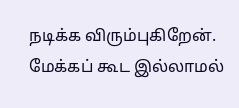நடிக்க விரும்புகிறேன். மேக்கப் கூட இல்லாமல்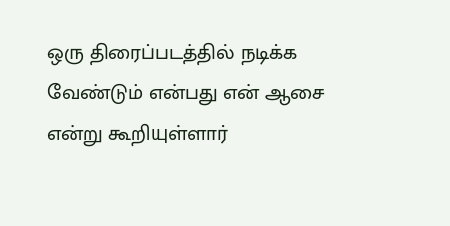ஒரு திரைப்படத்தில் நடிக்க வேண்டும் என்பது என் ஆசை என்று கூறியுள்ளார்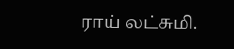ராய் லட்சுமி.